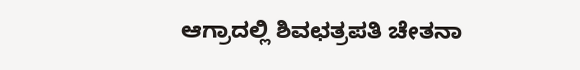ಆಗ್ರಾದಲ್ಲಿ ಶಿವಛತ್ರಪತಿ ಚೇತನಾ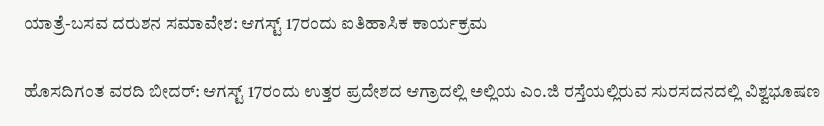ಯಾತ್ರೆ-ಬಸವ ದರುಶನ ಸಮಾವೇಶ: ಆಗಸ್ಟ್ 17ರಂದು ಐತಿಹಾಸಿಕ ಕಾರ್ಯಕ್ರಮ

ಹೊಸದಿಗಂತ ವರದಿ ಬೀದರ್: ಆಗಸ್ಟ್ 17ರಂದು ಉತ್ತರ ಪ್ರದೇಶದ ಆಗ್ರಾದಲ್ಲಿ ಅಲ್ಲಿಯ ಎಂ.ಜಿ ರಸ್ತೆಯಲ್ಲಿರುವ ಸುರಸದನದಲ್ಲಿ ವಿಶ್ವಭೂಷಣ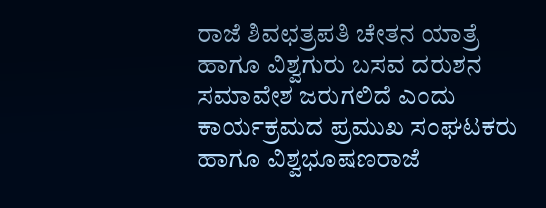ರಾಜೆ ಶಿವಛತ್ರಪತಿ ಚೇತನ ಯಾತ್ರೆ ಹಾಗೂ ವಿಶ್ವಗುರು ಬಸವ ದರುಶನ ಸಮಾವೇಶ ಜರುಗಲಿದೆ ಎಂದು ಕಾರ್ಯಕ್ರಮದ ಪ್ರಮುಖ ಸಂಘಟಕರು ಹಾಗೂ ವಿಶ್ವಭೂಷಣರಾಜೆ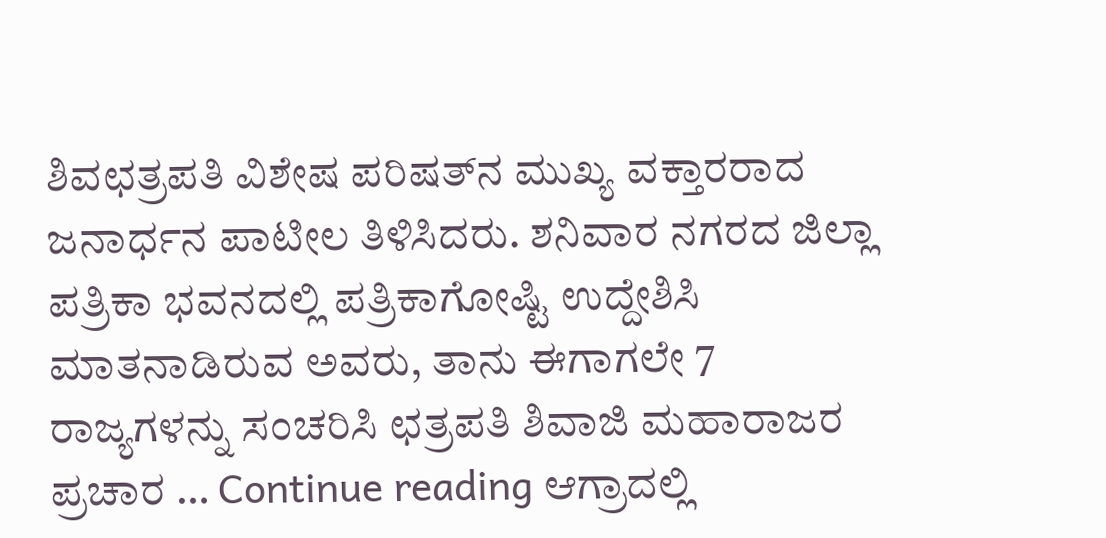ಶಿವಛತ್ರಪತಿ ವಿಶೇಷ ಪರಿಷತ್‌ನ ಮುಖ್ಯ ವಕ್ತಾರರಾದ ಜನಾರ್ಧನ ಪಾಟೀಲ ತಿಳಿಸಿದರು. ಶನಿವಾರ ನಗರದ ಜಿಲ್ಲಾ ಪತ್ರಿಕಾ ಭವನದಲ್ಲಿ ಪತ್ರಿಕಾಗೋಷ್ಟಿ ಉದ್ದೇಶಿಸಿ ಮಾತನಾಡಿರುವ ಅವರು, ತಾನು ಈಗಾಗಲೇ 7 ರಾಜ್ಯಗಳನ್ನು ಸಂಚರಿಸಿ ಛತ್ರಪತಿ ಶಿವಾಜಿ ಮಹಾರಾಜರ ಪ್ರಚಾರ … Continue reading ಆಗ್ರಾದಲ್ಲಿ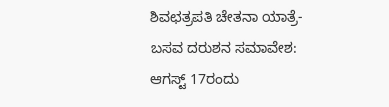ಶಿವಛತ್ರಪತಿ ಚೇತನಾ ಯಾತ್ರೆ-ಬಸವ ದರುಶನ ಸಮಾವೇಶ: ಆಗಸ್ಟ್ 17ರಂದು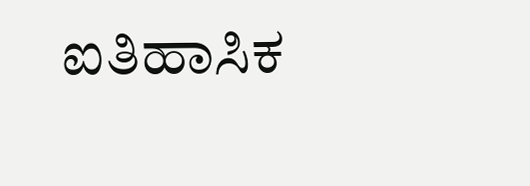ಐತಿಹಾಸಿಕ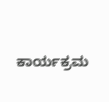ಕಾರ್ಯಕ್ರಮ